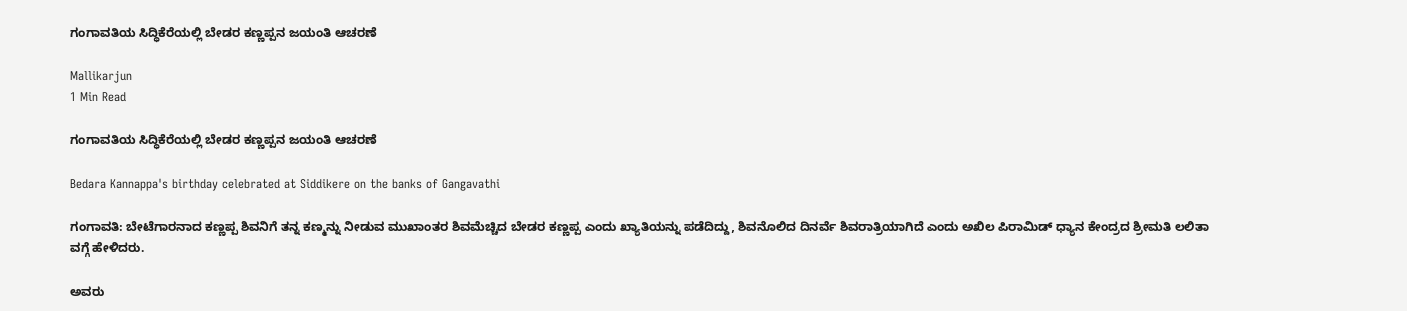ಗಂಗಾವತಿಯ ಸಿದ್ಧಿಕೆರೆಯಲ್ಲಿ ಬೇಡರ ಕಣ್ಣಪ್ಪನ ಜಯಂತಿ ಆಚರಣೆ

Mallikarjun
1 Min Read

ಗಂಗಾವತಿಯ ಸಿದ್ಧಿಕೆರೆಯಲ್ಲಿ ಬೇಡರ ಕಣ್ಣಪ್ಪನ ಜಯಂತಿ ಆಚರಣೆ

Bedara Kannappa's birthday celebrated at Siddikere on the banks of Gangavathi

ಗಂಗಾವತಿ: ಬೇಟೆಗಾರನಾದ ಕಣ್ಣಪ್ಪ ಶಿವನಿಗೆ ತನ್ನ ಕಣ್ಮನ್ನು ನೀಡುವ ಮುಖಾಂತರ ಶಿವಮೆಚ್ಚಿದ ಬೇಡರ ಕಣ್ಣಪ್ಪ ಎಂದು ಖ್ಯಾತಿಯನ್ನು ಪಡೆದಿದ್ದು, ಶಿವನೊಲಿದ ದಿನರ್ವೆ ಶಿವರಾತ್ರಿಯಾಗಿದೆ ಎಂದು ಅಖಿಲ ಪಿರಾಮಿಡ್ ಧ್ಯಾನ ಕೇಂದ್ರದ ಶ್ರೀಮತಿ ಲಲಿತಾ ವಗ್ಗೆ ಹೇಳಿದರು.

ಅವರು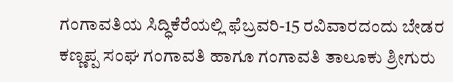ಗಂಗಾವತಿಯ ಸಿದ್ಧಿಕೆರೆಯಲ್ಲಿ ಫೆಬ್ರವರಿ-15 ರವಿವಾರದಂದು ಬೇಡರ ಕಣ್ಣಪ್ಪ ಸಂಘ ಗಂಗಾವತಿ ಹಾಗೂ ಗಂಗಾವತಿ ತಾಲೂಕು ಶ್ರೀಗುರು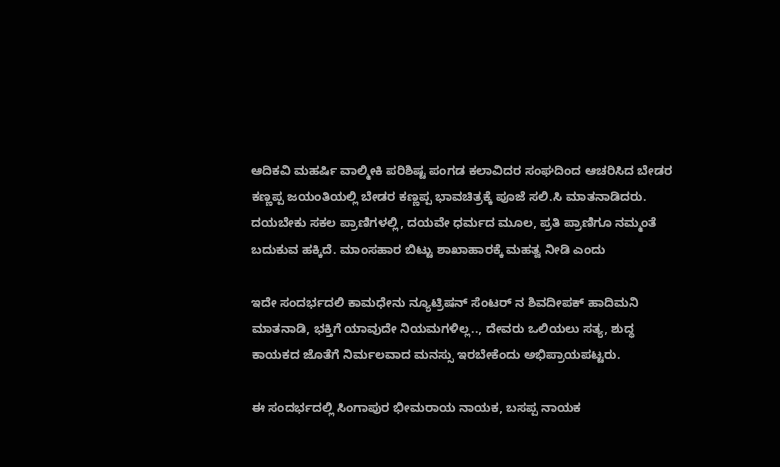ಆದಿಕವಿ ಮಹರ್ಷಿ ವಾಲ್ಮೀಕಿ ಪರಿಶಿಷ್ಟ ಪಂಗಡ ಕಲಾವಿದರ ಸಂಘದಿಂದ ಆಚರಿಸಿದ ಬೇಡರ ಕಣ್ಣಪ್ಪ ಜಯಂತಿಯಲ್ಲಿ ಬೇಡರ ಕಣ್ಣಪ್ಪ ಭಾವಚಿತ್ರಕ್ಕೆ ಪೂಜೆ ಸಲಿ.ಸಿ ಮಾತನಾಡಿದರು. ದಯಬೇಕು ಸಕಲ ಪ್ರಾಣಿಗಳಲ್ಲಿ, ದಯವೇ ಧರ್ಮದ ಮೂಲ, ಪ್ರತಿ ಪ್ರಾಣಿಗೂ ನಮ್ಮಂತೆ ಬದುಕುವ ಹಕ್ಕಿದೆ. ಮಾಂಸಹಾರ ಬಿಟ್ಟು ಶಾಖಾಹಾರಕ್ಕೆ ಮಹತ್ವ ನೀಡಿ ಎಂದು

ಇದೇ ಸಂದರ್ಭದಲಿ ಕಾಮಧೇನು ನ್ಯೂಟ್ರಿಷನ್ ಸೆಂಟರ್ ನ ಶಿವದೀಪಕ್ ಹಾದಿಮನಿ ಮಾತನಾಡಿ, ಭಕ್ತಿಗೆ ಯಾವುದೇ ನಿಯಮಗಳಿಲ್ಲ.., ದೇವರು ಒಲಿಯಲು ಸತ್ಯ, ಶುದ್ಧ ಕಾಯಕದ ಜೊತೆಗೆ ನಿರ್ಮಲವಾದ ಮನಸ್ಸು ಇರಬೇಕೆಂದು ಅಭಿಪ್ರಾಯಪಟ್ಟರು.

ಈ ಸಂದರ್ಭದಲ್ಲಿ ಸಿಂಗಾಪುರ ಭೀಮರಾಯ ನಾಯಕ, ಬಸಪ್ಪ ನಾಯಕ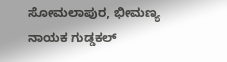ಸೋಮಲಾಪುರ, ಭೀಮಣ್ಯ ನಾಯಕ ಗುಡ್ಡಕಲ್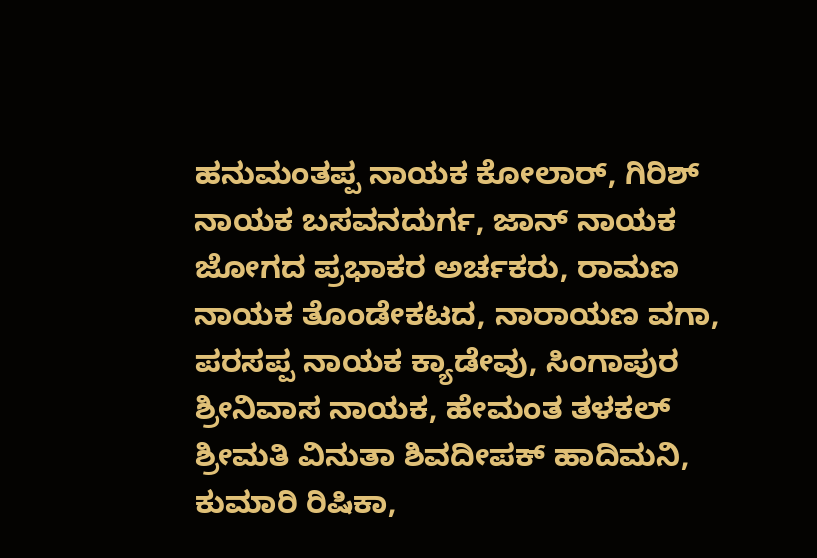ಹನುಮಂತಪ್ಪ ನಾಯಕ ಕೋಲಾರ್, ಗಿರಿಶ್ ನಾಯಕ ಬಸವನದುರ್ಗ, ಜಾನ್ ನಾಯಕ ಜೋಗದ ಪ್ರಭಾಕರ ಅರ್ಚಕರು, ರಾಮಣ ನಾಯಕ ತೊಂಡೇಕಟದ, ನಾರಾಯಣ ವಗಾ, ಪರಸಪ್ಪ ನಾಯಕ ಕ್ಯಾಡೇವು, ಸಿಂಗಾಪುರ ಶ್ರೀನಿವಾಸ ನಾಯಕ, ಹೇಮಂತ ತಳಕಲ್ ಶ್ರೀಮತಿ ವಿನುತಾ ಶಿವದೀಪಕ್ ಹಾದಿಮನಿ, ಕುಮಾರಿ ರಿಷಿಕಾ,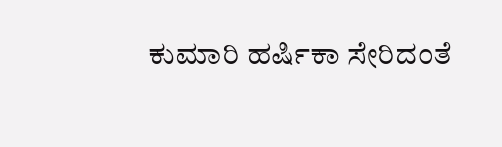ಕುಮಾರಿ ಹರ್ಷಿಕಾ ಸೇರಿದಂತೆ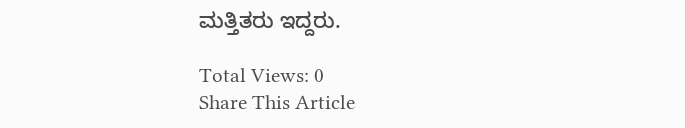ಮತ್ತಿತರು ಇದ್ದರು.

Total Views: 0
Share This Article